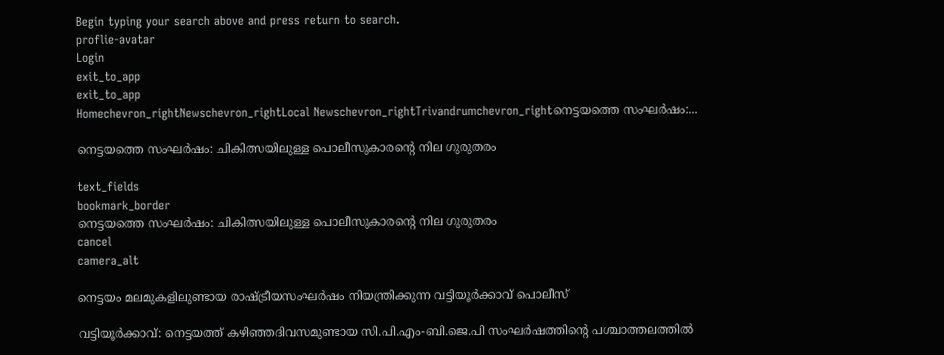Begin typing your search above and press return to search.
proflie-avatar
Login
exit_to_app
exit_to_app
Homechevron_rightNewschevron_rightLocal Newschevron_rightTrivandrumchevron_rightനെട്ടയത്തെ സംഘർഷം:...

നെട്ടയത്തെ സംഘർഷം: ചികിത്സയിലുള്ള പൊലീസുകാരന്റെ നില ഗുരുതരം

text_fields
bookmark_border
നെട്ടയത്തെ സംഘർഷം: ചികിത്സയിലുള്ള പൊലീസുകാരന്റെ നില ഗുരുതരം
cancel
camera_alt

നെട്ടയം മലമുകളിലുണ്ടായ രാഷ്ട്രീയസംഘര്‍ഷം നിയന്ത്രിക്കുന്ന വട്ടിയൂര്‍ക്കാവ് പൊലീസ്

വട്ടിയൂർക്കാവ്: നെട്ടയത്ത് കഴിഞ്ഞദിവസമുണ്ടായ സി.പി.എം-ബി.ജെ.പി സംഘർഷത്തിന്റെ പശ്ചാത്തലത്തില്‍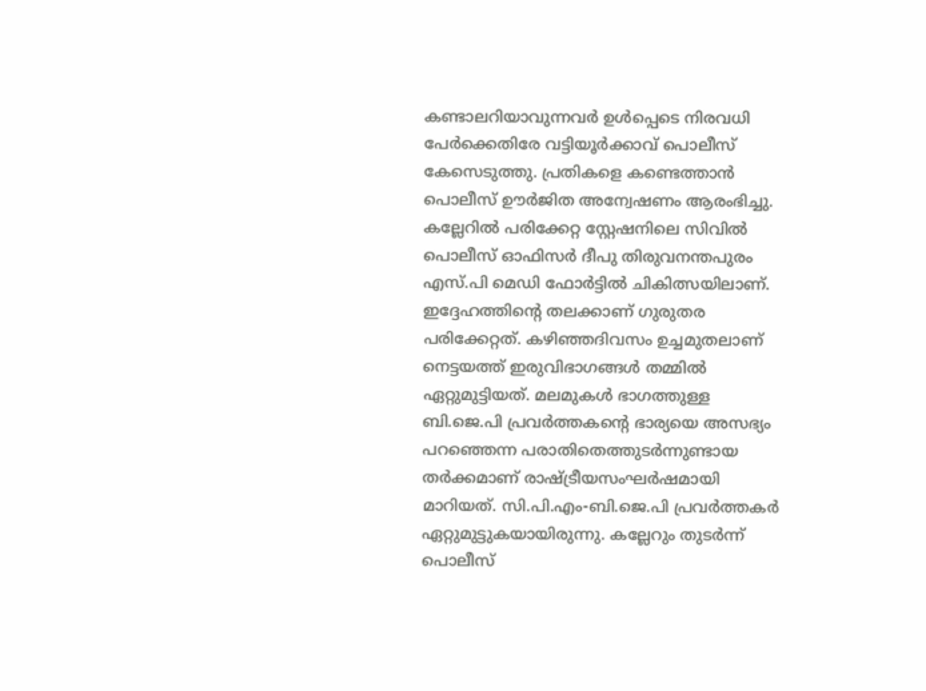കണ്ടാലറിയാവുന്നവര്‍ ഉള്‍പ്പെടെ നിരവധി പേര്‍ക്കെതിരേ വട്ടിയൂര്‍ക്കാവ് പൊലീസ് കേസെടുത്തു. പ്രതികളെ കണ്ടെത്താൻ പൊലീസ് ഊർജിത അന്വേഷണം ആരംഭിച്ചു. കല്ലേറില്‍ പരിക്കേറ്റ സ്റ്റേഷനിലെ സിവില്‍ പൊലീസ് ഓഫിസര്‍ ദീപു തിരുവനന്തപുരം എസ്.പി മെഡി ഫോര്‍ട്ടില്‍ ചികിത്സയിലാണ്. ഇദ്ദേഹത്തിന്റെ തലക്കാണ് ഗുരുതര പരിക്കേറ്റത്. കഴിഞ്ഞദിവസം ഉച്ചമുതലാണ് നെട്ടയത്ത് ഇരുവിഭാഗങ്ങള്‍ തമ്മില്‍ ഏറ്റുമുട്ടിയത്. മലമുകള്‍ ഭാഗത്തുള്ള ബി.ജെ.പി പ്രവര്‍ത്തകന്റെ ഭാര്യയെ അസഭ്യം പറഞ്ഞെന്ന പരാതിതെത്തുടര്‍ന്നുണ്ടായ തർക്കമാണ് രാഷ്ട്രീയസംഘര്‍ഷമായി മാറിയത്. സി.പി.എം-ബി.ജെ.പി പ്രവർത്തകർ ഏറ്റുമുട്ടുകയായിരുന്നു. കല്ലേറും തുടര്‍ന്ന് പൊലീസ്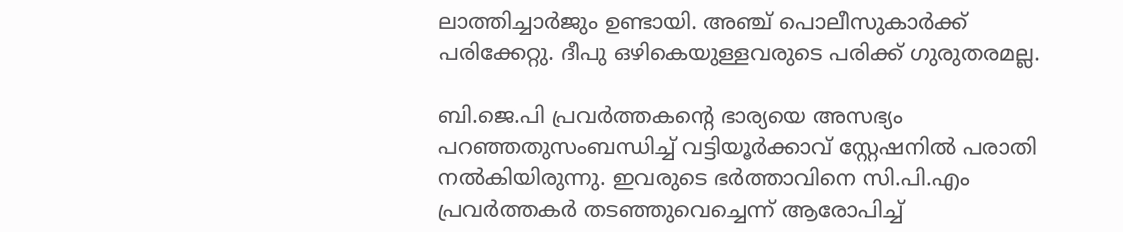ലാത്തിച്ചാർജും ഉണ്ടായി. അഞ്ച് പൊലീസുകാർക്ക് പരിക്കേറ്റു. ദീപു ഒഴികെയുള്ളവരുടെ പരിക്ക് ഗുരുതരമല്ല.

ബി.ജെ.പി പ്രവര്‍ത്തകന്റെ ഭാര്യയെ അസഭ്യം പറഞ്ഞതുസംബന്ധിച്ച് വട്ടിയൂര്‍ക്കാവ് സ്റ്റേഷനില്‍ പരാതി നല്‍കിയിരുന്നു. ഇവരുടെ ഭര്‍ത്താവിനെ സി.പി.എം പ്രവര്‍ത്തകര്‍ തടഞ്ഞുവെച്ചെന്ന് ആരോപിച്ച്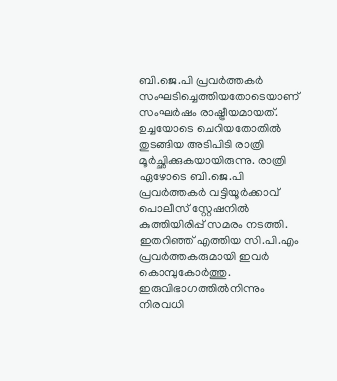ബി.ജെ.പി പ്രവർത്തകർ സംഘടിച്ചെത്തിയതോടെയാണ് സംഘര്‍ഷം രാഷ്ട്രീയമായത്. ഉച്ചയോടെ ചെറിയതോതില്‍ തുടങ്ങിയ അടിപിടി രാത്രി മൂര്‍ച്ഛിക്കുകയായിരുന്നു. രാത്രി ഏഴോടെ ബി.ജെ.പി പ്രവര്‍ത്തകര്‍ വട്ടിയൂര്‍ക്കാവ് പൊലീസ് സ്റ്റേഷനില്‍ കുത്തിയിരിപ്പ് സമരം നടത്തി. ഇതറിഞ്ഞ് എത്തിയ സി.പി.എം പ്രവര്‍ത്തകരുമായി ഇവര്‍ കൊമ്പുകോർത്തു. ഇരുവിഭാഗത്തില്‍നിന്നും നിരവധി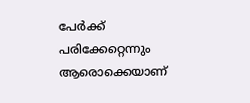പേര്‍ക്ക് പരിക്കേറ്റെന്നും ആരൊക്കെയാണ്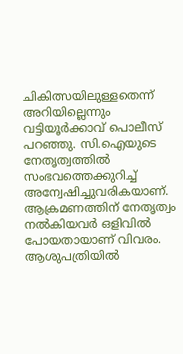ചികിത്സയിലുള്ളതെന്ന് അറിയില്ലെന്നും വട്ടിയൂര്‍ക്കാവ് പൊലീസ് പറഞ്ഞു. സി.ഐയുടെ നേതൃത്വത്തില്‍ സംഭവത്തെക്കുറിച്ച് അന്വേഷിച്ചുവരികയാണ്. ആക്രമണത്തിന് നേതൃത്വം നല്‍കിയവർ ഒളിവില്‍ പോയതായാണ് വിവരം. ആശുപത്രിയില്‍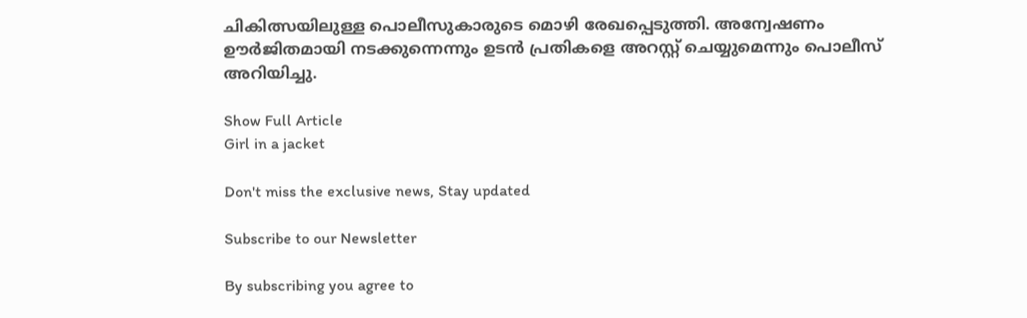ചികിത്സയിലുള്ള പൊലീസുകാരുടെ മൊഴി രേഖപ്പെടുത്തി. അന്വേഷണം ഊർജിതമായി നടക്കുന്നെന്നും ഉടന്‍ പ്രതികളെ അറസ്റ്റ് ചെയ്യുമെന്നും പൊലീസ് അറിയിച്ചു.

Show Full Article
Girl in a jacket

Don't miss the exclusive news, Stay updated

Subscribe to our Newsletter

By subscribing you agree to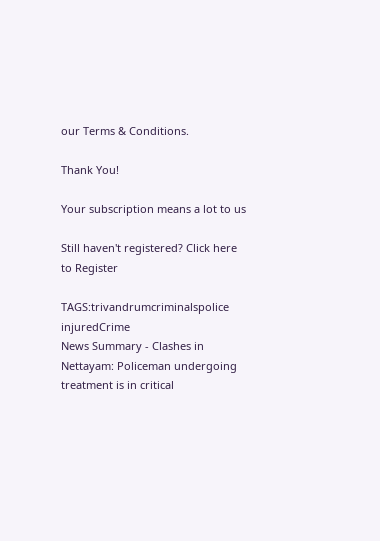our Terms & Conditions.

Thank You!

Your subscription means a lot to us

Still haven't registered? Click here to Register

TAGS:trivandrumcriminalspolice injuredCrime
News Summary - Clashes in Nettayam: Policeman undergoing treatment is in critical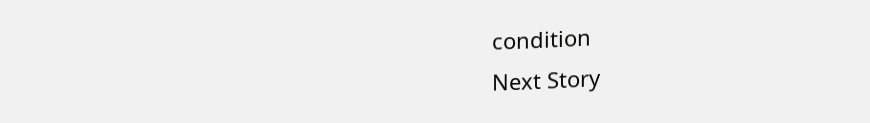condition
Next Story